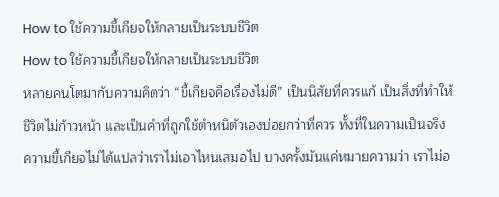How to ใช้ความขี้เกียจให้กลายเป็นระบบชีวิต
How to ใช้ความขี้เกียจให้กลายเป็นระบบชีวิต
หลายคนโตมากับความคิดว่า “ขี้เกียจคือเรื่องไม่ดี” เป็นนิสัยที่ควรแก้ เป็นสิ่งที่ทำให้ชีวิตไม่ก้าวหน้า และเป็นคำที่ถูกใช้ตำหนิตัวเองบ่อยกว่าที่ควร ทั้งที่ในความเป็นจริง ความขี้เกียจไม่ได้แปลว่าเราไม่เอาไหนเสมอไป บางครั้งมันแค่หมายความว่า เราไม่อ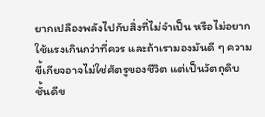ยากเปลืองพลังไปกับสิ่งที่ไม่จำเป็น หรือไม่อยากใช้แรงเกินกว่าที่ควร และถ้าเรามองมันดี ๆ ความขี้เกียจอาจไม่ใช่ศัตรูของชีวิต แต่เป็นวัตถุดิบชั้นดีข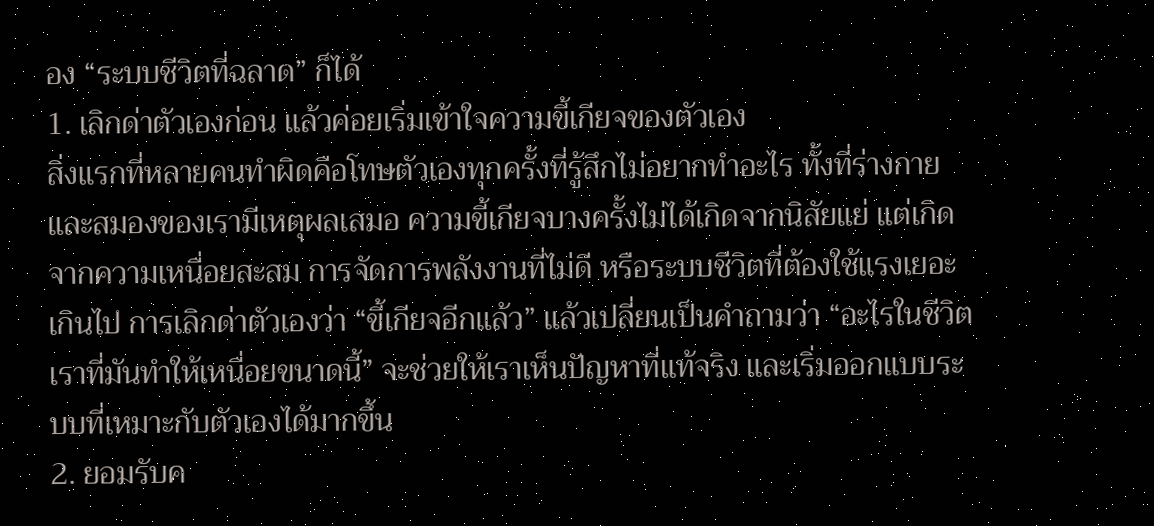อง “ระบบชีวิตที่ฉลาด” ก็ได้
1. เลิกด่าตัวเองก่อน แล้วค่อยเริ่มเข้าใจความขี้เกียจของตัวเอง
สิ่งแรกที่หลายคนทำผิดคือโทษตัวเองทุกครั้งที่รู้สึกไม่อยากทำอะไร ทั้งที่ร่างกายและสมองของเรามีเหตุผลเสมอ ความขี้เกียจบางครั้งไม่ได้เกิดจากนิสัยแย่ แต่เกิดจากความเหนื่อยสะสม การจัดการพลังงานที่ไม่ดี หรือระบบชีวิตที่ต้องใช้แรงเยอะเกินไป การเลิกด่าตัวเองว่า “ขี้เกียจอีกแล้ว” แล้วเปลี่ยนเป็นคำถามว่า “อะไรในชีวิตเราที่มันทำให้เหนื่อยขนาดนี้” จะช่วยให้เราเห็นปัญหาที่แท้จริง และเริ่มออกแบบระบบที่เหมาะกับตัวเองได้มากขึ้น
2. ยอมรับค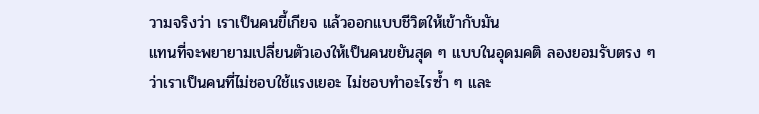วามจริงว่า เราเป็นคนขี้เกียจ แล้วออกแบบชีวิตให้เข้ากับมัน
แทนที่จะพยายามเปลี่ยนตัวเองให้เป็นคนขยันสุด ๆ แบบในอุดมคติ ลองยอมรับตรง ๆ ว่าเราเป็นคนที่ไม่ชอบใช้แรงเยอะ ไม่ชอบทำอะไรซ้ำ ๆ และ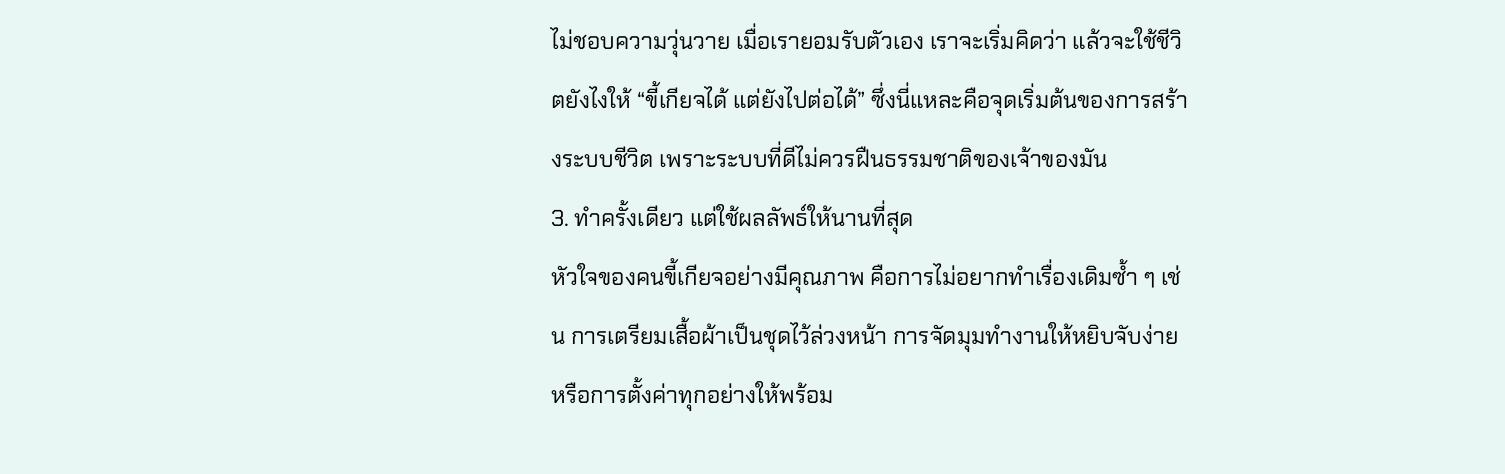ไม่ชอบความวุ่นวาย เมื่อเรายอมรับตัวเอง เราจะเริ่มคิดว่า แล้วจะใช้ชีวิตยังไงให้ “ขี้เกียจได้ แต่ยังไปต่อได้” ซึ่งนี่แหละคือจุดเริ่มต้นของการสร้างระบบชีวิต เพราะระบบที่ดีไม่ควรฝืนธรรมชาติของเจ้าของมัน
3. ทำครั้งเดียว แต่ใช้ผลลัพธ์ให้นานที่สุด
หัวใจของคนขี้เกียจอย่างมีคุณภาพ คือการไม่อยากทำเรื่องเดิมซ้ำ ๆ เช่น การเตรียมเสื้อผ้าเป็นชุดไว้ล่วงหน้า การจัดมุมทำงานให้หยิบจับง่าย หรือการตั้งค่าทุกอย่างให้พร้อม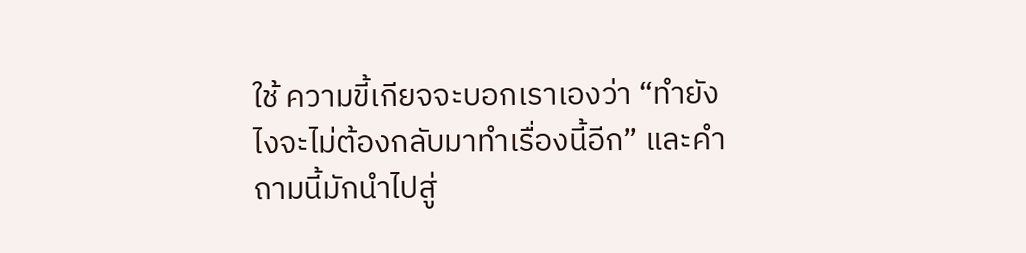ใช้ ความขี้เกียจจะบอกเราเองว่า “ทำยังไงจะไม่ต้องกลับมาทำเรื่องนี้อีก” และคำถามนี้มักนำไปสู่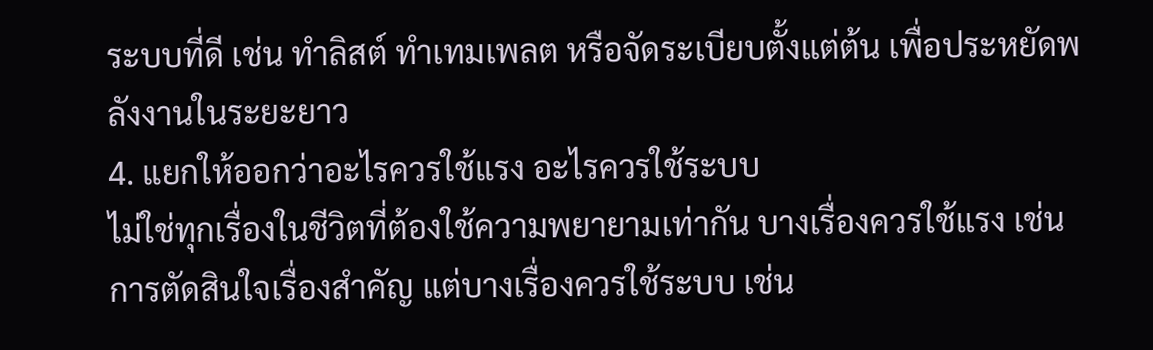ระบบที่ดี เช่น ทำลิสต์ ทำเทมเพลต หรือจัดระเบียบตั้งแต่ต้น เพื่อประหยัดพลังงานในระยะยาว
4. แยกให้ออกว่าอะไรควรใช้แรง อะไรควรใช้ระบบ
ไม่ใช่ทุกเรื่องในชีวิตที่ต้องใช้ความพยายามเท่ากัน บางเรื่องควรใช้แรง เช่น การตัดสินใจเรื่องสำคัญ แต่บางเรื่องควรใช้ระบบ เช่น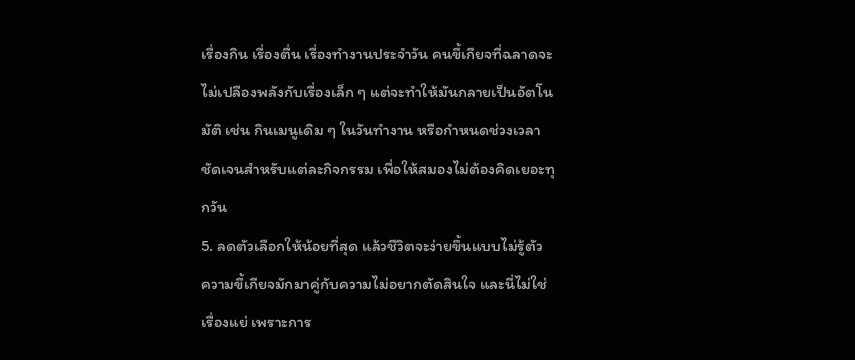เรื่องกิน เรื่องตื่น เรื่องทำงานประจำวัน คนขี้เกียจที่ฉลาดจะไม่เปลืองพลังกับเรื่องเล็ก ๆ แต่จะทำให้มันกลายเป็นอัตโนมัติ เช่น กินเมนูเดิม ๆ ในวันทำงาน หรือกำหนดช่วงเวลาชัดเจนสำหรับแต่ละกิจกรรม เพื่อให้สมองไม่ต้องคิดเยอะทุกวัน
5. ลดตัวเลือกให้น้อยที่สุด แล้วชีวิตจะง่ายขึ้นแบบไม่รู้ตัว
ความขี้เกียจมักมาคู่กับความไม่อยากตัดสินใจ และนี่ไม่ใช่เรื่องแย่ เพราะการ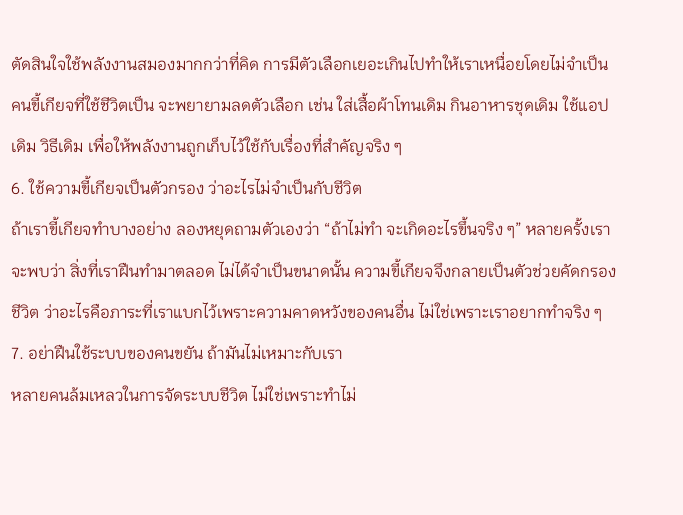ตัดสินใจใช้พลังงานสมองมากกว่าที่คิด การมีตัวเลือกเยอะเกินไปทำให้เราเหนื่อยโดยไม่จำเป็น คนขี้เกียจที่ใช้ชีวิตเป็น จะพยายามลดตัวเลือก เช่น ใส่เสื้อผ้าโทนเดิม กินอาหารชุดเดิม ใช้แอปเดิม วิธีเดิม เพื่อให้พลังงานถูกเก็บไว้ใช้กับเรื่องที่สำคัญจริง ๆ
6. ใช้ความขี้เกียจเป็นตัวกรอง ว่าอะไรไม่จำเป็นกับชีวิต
ถ้าเราขี้เกียจทำบางอย่าง ลองหยุดถามตัวเองว่า “ถ้าไม่ทำ จะเกิดอะไรขึ้นจริง ๆ” หลายครั้งเราจะพบว่า สิ่งที่เราฝืนทำมาตลอด ไม่ได้จำเป็นขนาดนั้น ความขี้เกียจจึงกลายเป็นตัวช่วยคัดกรองชีวิต ว่าอะไรคือภาระที่เราแบกไว้เพราะความคาดหวังของคนอื่น ไม่ใช่เพราะเราอยากทำจริง ๆ
7. อย่าฝืนใช้ระบบของคนขยัน ถ้ามันไม่เหมาะกับเรา
หลายคนล้มเหลวในการจัดระบบชีวิต ไม่ใช่เพราะทำไม่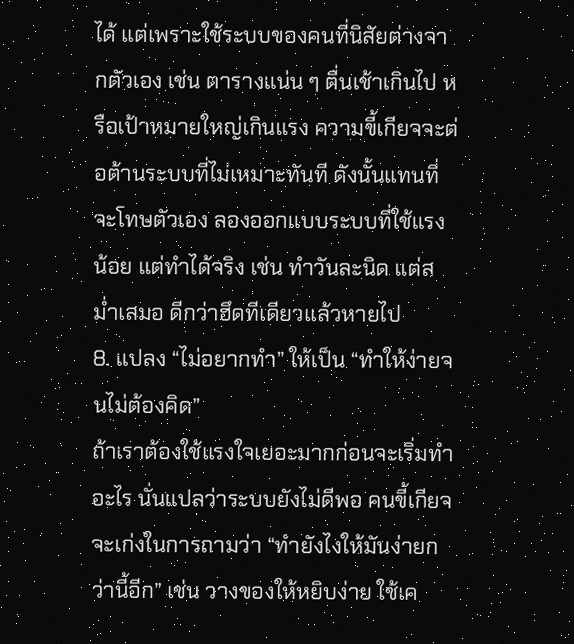ได้ แต่เพราะใช้ระบบของคนที่นิสัยต่างจากตัวเอง เช่น ตารางแน่น ๆ ตื่นเช้าเกินไป หรือเป้าหมายใหญ่เกินแรง ความขี้เกียจจะต่อต้านระบบที่ไม่เหมาะทันที ดังนั้นแทนที่จะโทษตัวเอง ลองออกแบบระบบที่ใช้แรงน้อย แต่ทำได้จริง เช่น ทำวันละนิด แต่สม่ำเสมอ ดีกว่าฮึดทีเดียวแล้วหายไป
8. แปลง “ไม่อยากทำ” ให้เป็น “ทำให้ง่ายจนไม่ต้องคิด”
ถ้าเราต้องใช้แรงใจเยอะมากก่อนจะเริ่มทำอะไร นั่นแปลว่าระบบยังไม่ดีพอ คนขี้เกียจจะเก่งในการถามว่า “ทำยังไงให้มันง่ายกว่านี้อีก” เช่น วางของให้หยิบง่าย ใช้เค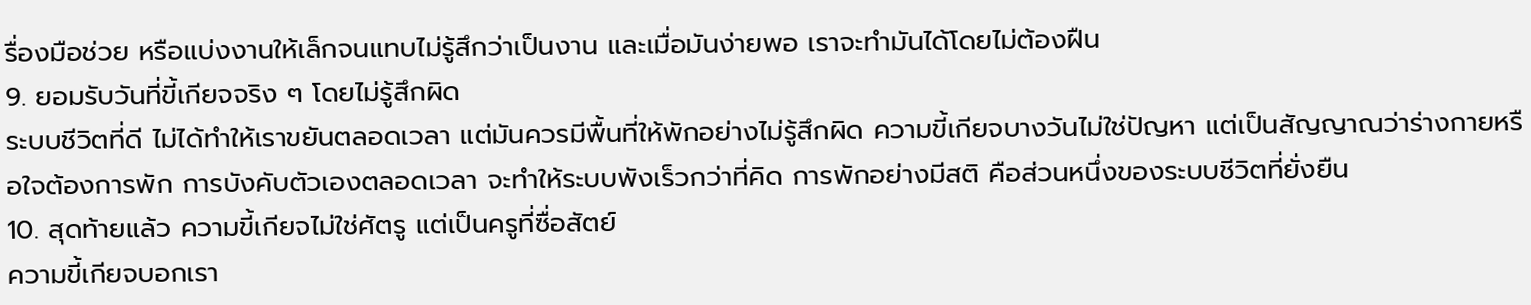รื่องมือช่วย หรือแบ่งงานให้เล็กจนแทบไม่รู้สึกว่าเป็นงาน และเมื่อมันง่ายพอ เราจะทำมันได้โดยไม่ต้องฝืน
9. ยอมรับวันที่ขี้เกียจจริง ๆ โดยไม่รู้สึกผิด
ระบบชีวิตที่ดี ไม่ได้ทำให้เราขยันตลอดเวลา แต่มันควรมีพื้นที่ให้พักอย่างไม่รู้สึกผิด ความขี้เกียจบางวันไม่ใช่ปัญหา แต่เป็นสัญญาณว่าร่างกายหรือใจต้องการพัก การบังคับตัวเองตลอดเวลา จะทำให้ระบบพังเร็วกว่าที่คิด การพักอย่างมีสติ คือส่วนหนึ่งของระบบชีวิตที่ยั่งยืน
10. สุดท้ายแล้ว ความขี้เกียจไม่ใช่ศัตรู แต่เป็นครูที่ซื่อสัตย์
ความขี้เกียจบอกเรา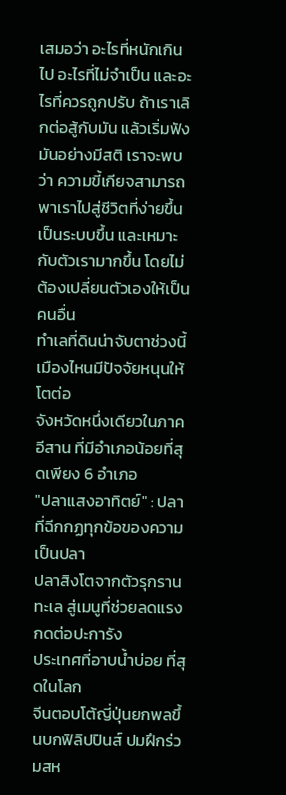เสมอว่า อะไรที่หนักเกินไป อะไรที่ไม่จำเป็น และอะไรที่ควรถูกปรับ ถ้าเราเลิกต่อสู้กับมัน แล้วเริ่มฟังมันอย่างมีสติ เราจะพบว่า ความขี้เกียจสามารถพาเราไปสู่ชีวิตที่ง่ายขึ้น เป็นระบบขึ้น และเหมาะกับตัวเรามากขึ้น โดยไม่ต้องเปลี่ยนตัวเองให้เป็นคนอื่น
ทำเลที่ดินน่าจับตาช่วงนี้ เมืองไหนมีปัจจัยหนุนให้โตต่อ
จังหวัดหนึ่งเดียวในภาคอีสาน ที่มีอำเภอน้อยที่สุดเพียง 6 อำเภอ
"ปลาแสงอาทิตย์" : ปลาที่ฉีกกฏทุกข้อของความเป็นปลา
ปลาสิงโตจากตัวรุกรานทะเล สู่เมนูที่ช่วยลดแรงกดต่อปะการัง
ประเทศที่อาบน้ำบ่อย ที่สุดในโลก
จีนตอบโต้ญี่ปุ่นยกพลขึ้นบกฟิลิปปินส์ ปมฝึกร่วมสห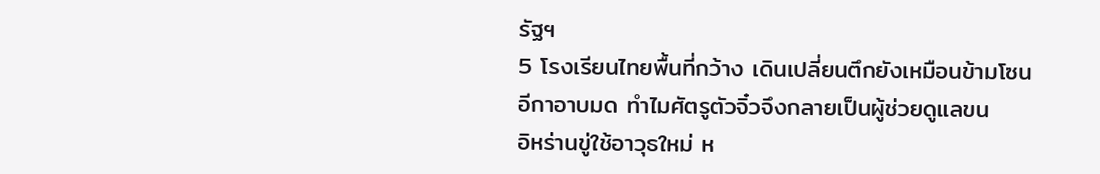รัฐฯ
5 โรงเรียนไทยพื้นที่กว้าง เดินเปลี่ยนตึกยังเหมือนข้ามโซน
อีกาอาบมด ทำไมศัตรูตัวจิ๋วจึงกลายเป็นผู้ช่วยดูแลขน
อิหร่านขู่ใช้อาวุธใหม่ ห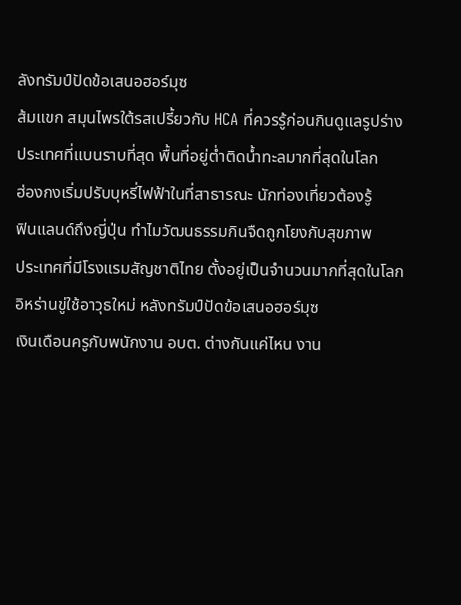ลังทรัมป์ปัดข้อเสนอฮอร์มุซ
ส้มแขก สมุนไพรใต้รสเปรี้ยวกับ HCA ที่ควรรู้ก่อนกินดูแลรูปร่าง
ประเทศที่แบนราบที่สุด พื้นที่อยู่ต่ำติดน้ำทะลมากที่สุดในโลก
ฮ่องกงเริ่มปรับบุหรี่ไฟฟ้าในที่สาธารณะ นักท่องเที่ยวต้องรู้
ฟินแลนด์ถึงญี่ปุ่น ทำไมวัฒนธรรมกินจืดถูกโยงกับสุขภาพ
ประเทศที่มีโรงแรมสัญชาติไทย ตั้งอยู่เป็นจำนวนมากที่สุดในโลก
อิหร่านขู่ใช้อาวุธใหม่ หลังทรัมป์ปัดข้อเสนอฮอร์มุซ
เงินเดือนครูกับพนักงาน อบต. ต่างกันแค่ไหน งาน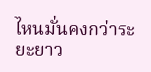ไหนมั่นคงกว่าระยะยาว